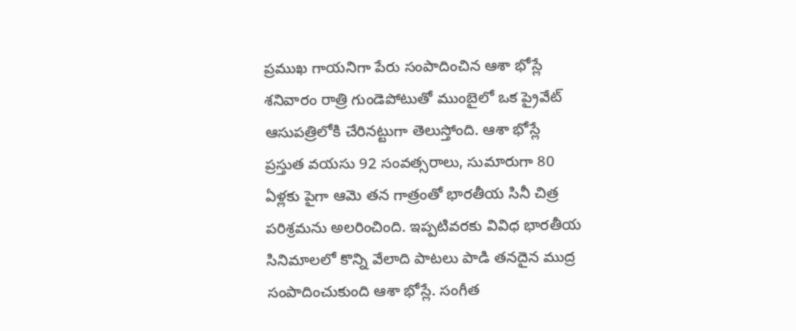ప్రముఖ గాయనిగా పేరు సంపాదించిన ఆశా భోస్లే శనివారం రాత్రి గుండెపోటుతో ముంబైలో ఒక ప్రైవేట్ ఆసుపత్రిలోకి చేరినట్టుగా తెలుస్తోంది. ఆశా భోస్లే ప్రస్తుత వయసు 92 సంవత్సరాలు, సుమారుగా 80 ఏళ్లకు పైగా ఆమె తన గాత్రంతో భారతీయ సినీ చిత్ర పరిశ్రమను అలరించింది. ఇప్పటివరకు వివిధ భారతీయ సినిమాలలో కొన్ని వేలాది పాటలు పాడి తనదైన ముద్ర సంపాదించుకుంది ఆశా భోస్లే. సంగీత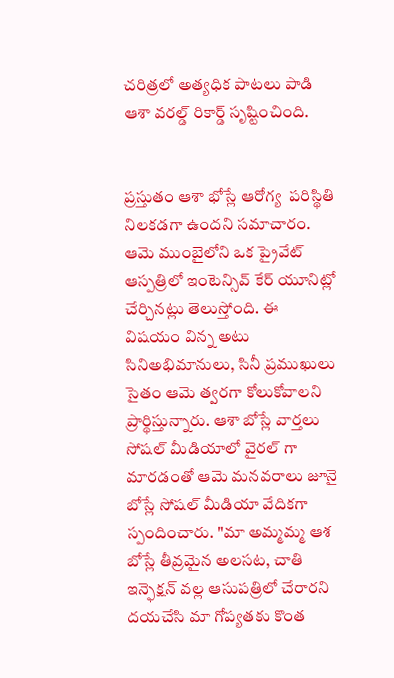చరిత్రలో అత్యధిక పాటలు పాడి ఆశా వరల్డ్ రికార్డ్ సృష్టించింది.


ప్రస్తుతం ఆశా భోస్లే ఆరోగ్య  పరిస్థితి నిలకడగా ఉందని సమాచారం. ఆమె ముంబైలోని ఒక ప్రైవేట్ ఆస్పత్రిలో ఇంటెన్సివ్ కేర్ యూనిట్లో చేర్చినట్లు తెలుస్తోంది. ఈ విషయం విన్న అటు సినిఅభిమానులు, సినీ ప్రముఖులు సైతం ఆమె త్వరగా కోలుకోవాలని ప్రార్థిస్తున్నారు. ఆశా బోస్లే వార్తలు సోషల్ మీడియాలో వైరల్ గా మారడంతో ఆమె మనవరాలు జూనై బోస్లే సోషల్ మీడియా వేదికగా స్పందించారు. "మా అమ్మమ్మ ఆశ బోస్లే తీవ్రమైన అలసట, చాతి ఇన్ఫెక్షన్ వల్ల ఆసుపత్రిలో చేరారని దయచేసి మా గోప్యతకు కొంత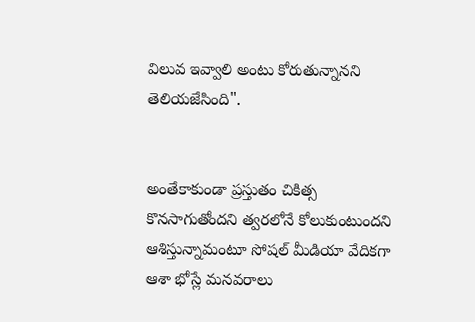విలువ ఇవ్వాలి అంటు కోరుతున్నానని తెలియజేసింది".


అంతేకాకుండా ప్రస్తుతం చికిత్స కొనసాగుతోందని త్వరలోనే కోలుకుంటుందని ఆశిస్తున్నామంటూ సోషల్ మీడియా వేదికగా ఆశా భోస్లే మనవరాలు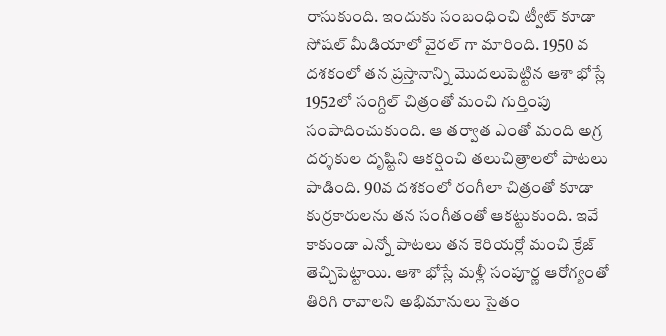రాసుకుంది. ఇందుకు సంబంధించి ట్వీట్ కూడా సోషల్ మీడియాలో వైరల్ గా మారింది. 1950 వ దశకంలో తన ప్రస్తానాన్ని మొదలుపెట్టిన ఆశా భోస్లే 1952లో సంగ్దిల్ చిత్రంతో మంచి గుర్తింపు సంపాదించుకుంది. ఆ తర్వాత ఎంతో మంది అగ్ర దర్శకుల దృష్టిని ఆకర్షించి తలుచిత్రాలలో పాటలు పాడింది. 90వ దశకంలో రంగీలా చిత్రంతో కూడా కుర్రకారులను తన సంగీతంతో ఆకట్టుకుంది. ఇవే కాకుండా ఎన్నో పాటలు తన కెరియర్లో మంచి క్రేజ్ తెచ్చిపెట్టాయి. ఆశా భోస్లే మళ్లీ సంపూర్ణ ఆరోగ్యంతో తిరిగి రావాలని అభిమానులు సైతం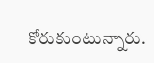కోరుకుంటున్నారు.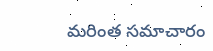మరింత సమాచారం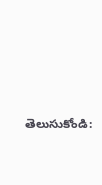తెలుసుకోండి: